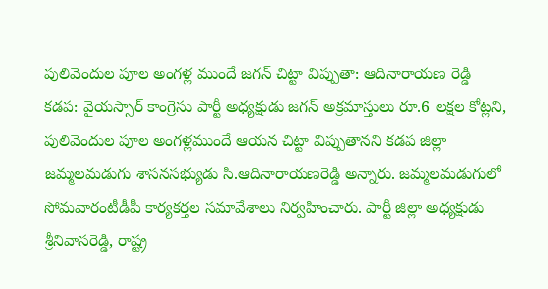పులివెందుల పూల అంగళ్ల ముందే జగన్ చిట్టా విప్పుతా: ఆదినారాయణ రెడ్డి
కడప: వైయస్సార్ కాంగ్రెసు పార్టీ అధ్యక్షుడు జగన్ అక్రమాస్తులు రూ.6 లక్షల కోట్లని, పులివెందుల పూల అంగళ్లముందే ఆయన చిట్టా విప్పుతానని కడప జిల్లా జమ్మలమడుగు శాసనసభ్యుడు సి.ఆదినారాయణరెడ్డి అన్నారు. జమ్మలమడుగులో సోమవారంటీడీపీ కార్యకర్తల సమావేశాలు నిర్వహించారు. పార్టీ జిల్లా అధ్యక్షుడు శ్రీనివాసరెడ్డి, రాష్ట్ర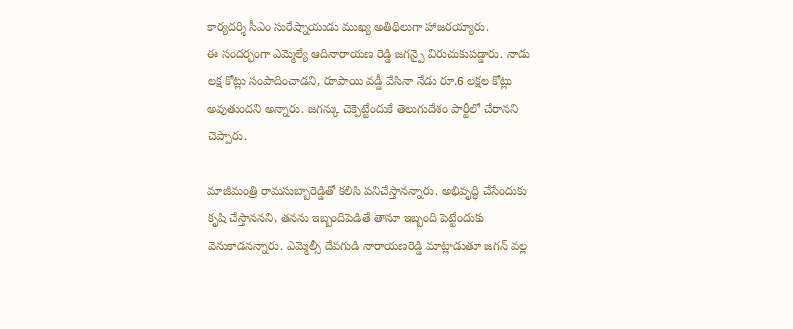కార్యదర్శి సీఎం సురేష్నాయుడు ముఖ్య అతిథిలుగా హాజరయ్యారు.
ఈ సందర్భంగా ఎమ్మెల్యే ఆదినారాయణ రెడ్డి జగన్పై విరుచుకుపడ్డారు. నాడు లక్ష కోట్లు సంపాదించాడని, రూపాయి వడ్డీ వేసినా నేడు రూ.6 లక్షల కోట్లు అవుతుందని అన్నారు. జగన్కు చెక్పెట్టేందుకే తెలుగుదేశం పార్టీలో చేరానని చెప్పారు.

మాజీమంత్రి రామసుబ్బారెడ్డితో కలిసి పనిచేస్తానన్నారు. అభివృద్ధి చేసేందుకు కృషి చేస్తాననని, తనను ఇబ్బందిపెడితే తానూ ఇబ్బంది పెట్టేందుకు వెనుకాడనన్నారు. ఎమ్మెల్సీ దేవగుడి నారాయణరెడ్డి మాట్లాడుతూ జగన్ వల్ల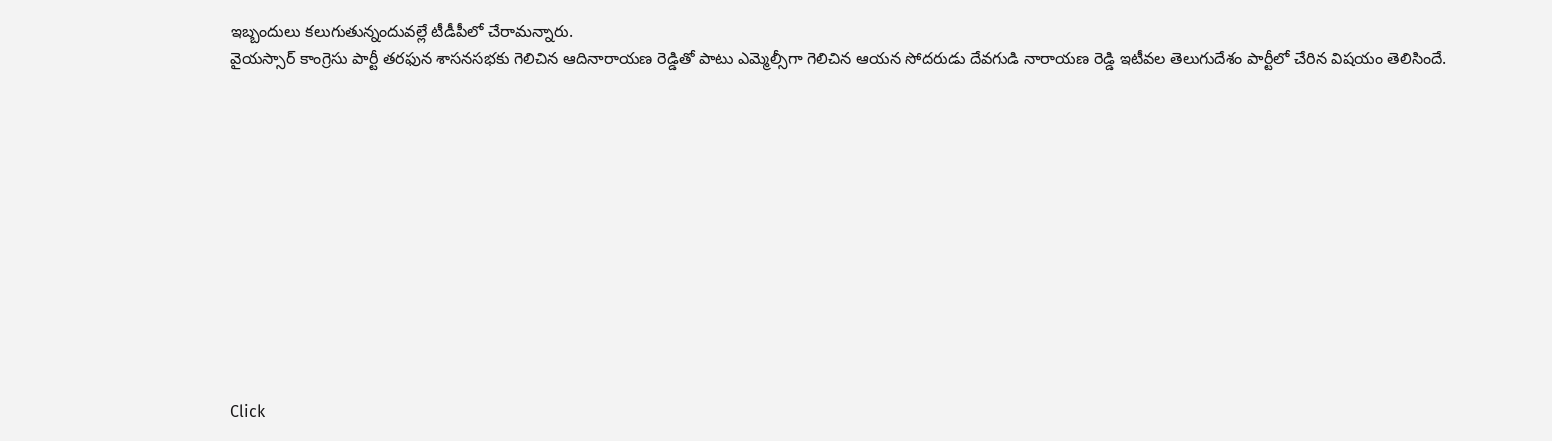ఇబ్బందులు కలుగుతున్నందువల్లే టీడీపీలో చేరామన్నారు.
వైయస్సార్ కాంగ్రెసు పార్టీ తరఫున శాసనసభకు గెలిచిన ఆదినారాయణ రెడ్డితో పాటు ఎమ్మెల్సీగా గెలిచిన ఆయన సోదరుడు దేవగుడి నారాయణ రెడ్డి ఇటీవల తెలుగుదేశం పార్టీలో చేరిన విషయం తెలిసిందే.












Click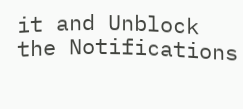it and Unblock the Notifications